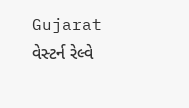Gujarat
વેસ્ટર્ન રેલ્વે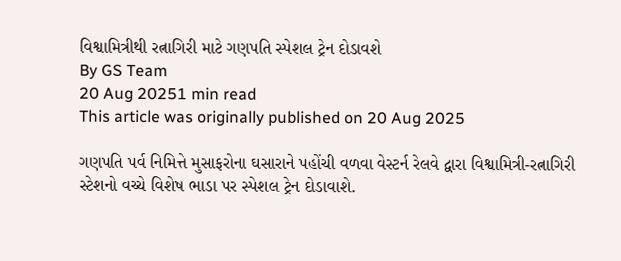વિશ્વામિત્રીથી રત્નાગિરી માટે ગણપતિ સ્પેશલ ટ્રેન દોડાવશે
By GS Team
20 Aug 20251 min read
This article was originally published on 20 Aug 2025

ગણપતિ પર્વ નિમિત્તે મુસાફરોના ઘસારાને પહોંચી વળવા વેસ્ટર્ન રેલવે દ્વારા વિશ્વામિત્રી-રત્નાગિરી સ્ટેશનો વચ્ચે વિશેષ ભાડા પર સ્પેશલ ટ્રેન દોડાવાશે.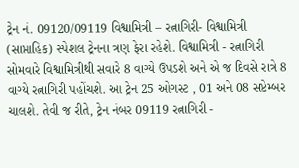ટ્રેન નં. 09120/09119 વિશ્વામિત્રી – રત્નાગિરી- વિશ્વામિત્રી (સાપ્તાહિક) સ્પેશલ ટ્રેનના ત્રણ ફેરા રહેશે. વિશ્વામિત્રી - રત્નાગિરી સોમવારે વિશ્વામિત્રીથી સવારે 8 વાગ્યે ઉપડશે અને એ જ દિવસે રાત્રે 8 વાગ્યે રત્નાગિરી પહોંચશે. આ ટ્રેન 25 ઓગસ્ટ , 01 અને 08 સપ્ટેમ્બર ચાલશે. તેવી જ રીતે, ટ્રેન નંબર 09119 રત્નાગિરી -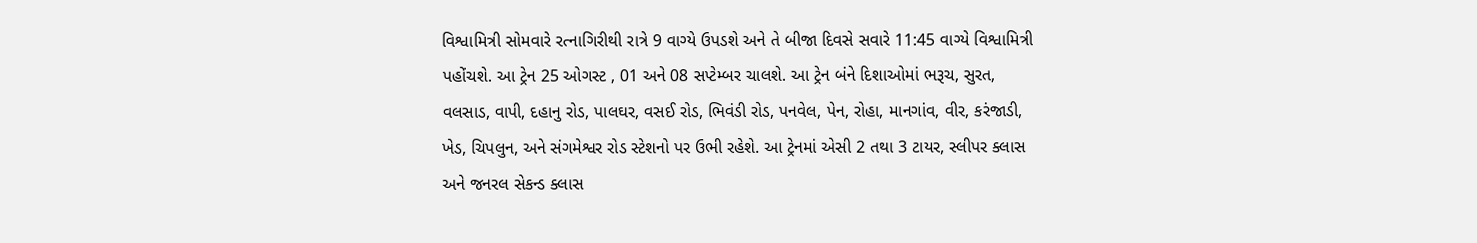વિશ્વામિત્રી સોમવારે રત્નાગિરીથી રાત્રે 9 વાગ્યે ઉપડશે અને તે બીજા દિવસે સવારે 11:45 વાગ્યે વિશ્વામિત્રી પહોંચશે. આ ટ્રેન 25 ઓગસ્ટ , 01 અને 08 સપ્ટેમ્બર ચાલશે. આ ટ્રેન બંને દિશાઓમાં ભરૂચ, સુરત, વલસાડ, વાપી, દહાનુ રોડ, પાલઘર, વસઈ રોડ, ભિવંડી રોડ, પનવેલ, પેન, રોહા, માનગાંવ, વીર, કરંજાડી, ખેડ, ચિપલુન, અને સંગમેશ્વર રોડ સ્ટેશનો પર ઉભી રહેશે. આ ટ્રેનમાં એસી 2 તથા 3 ટાયર, સ્લીપર ક્લાસ અને જનરલ સેકન્ડ ક્લાસ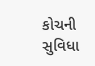કોચની સુવિધા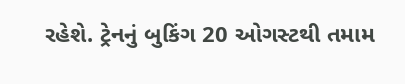રહેશે. ટ્રેનનું બુકિંગ 20 ઓગસ્ટથી તમામ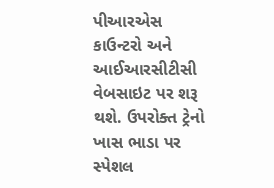પીઆરએસ કાઉન્ટરો અને આઈઆરસીટીસી વેબસાઇટ પર શરૂ થશે. ઉપરોક્ત ટ્રેનો ખાસ ભાડા પર સ્પેશલ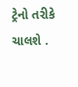ટ્રેનો તરીકે ચાલશે .